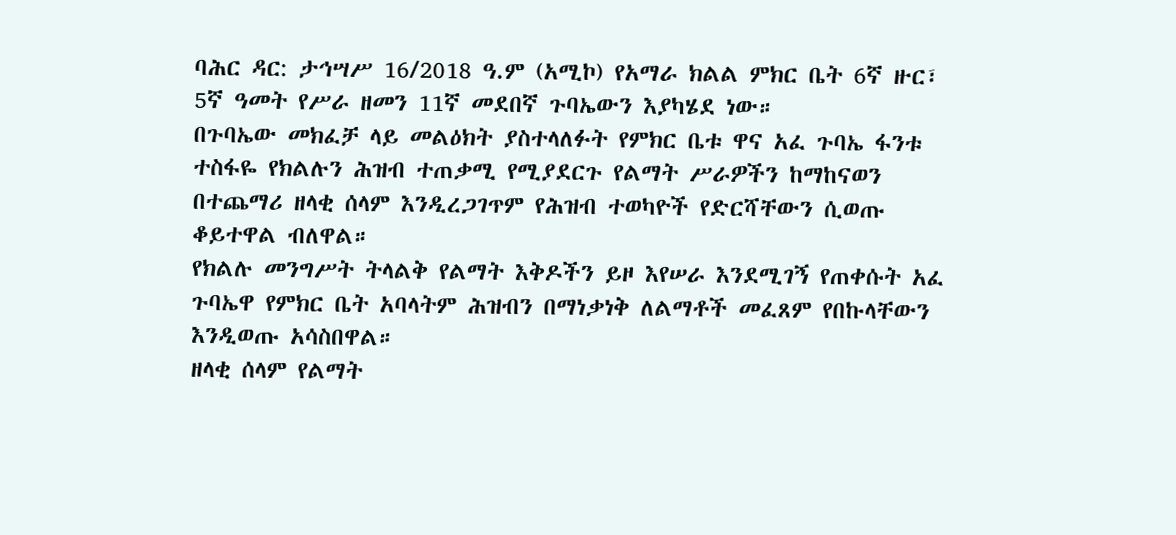ባሕር ዳር: ታኅሣሥ 16/2018 ዓ.ም (አሚኮ) የአማራ ክልል ምክር ቤት 6ኛ ዙር፣ 5ኛ ዓመት የሥራ ዘመን 11ኛ መደበኛ ጉባኤውን እያካሄደ ነው።
በጉባኤው መክፈቻ ላይ መልዕክት ያስተላለፉት የምክር ቤቱ ዋና አፈ ጉባኤ ፋንቱ ተስፋዬ የክልሉን ሕዝብ ተጠቃሚ የሚያደርጉ የልማት ሥራዎችን ከማከናወን በተጨማሪ ዘላቂ ሰላም እንዲረጋገጥም የሕዝብ ተወካዮች የድርሻቸውን ሲወጡ ቆይተዋል ብለዋል።
የክልሉ መንግሥት ትላልቅ የልማት እቅዶችን ይዞ እየሠራ እንደሚገኝ የጠቀሱት አፈ ጉባኤዋ የምክር ቤት አባላትም ሕዝብን በማነቃነቅ ለልማቶች መፈጸም የበኩላቸውን እንዲወጡ አሳስበዋል።
ዘላቂ ሰላም የልማት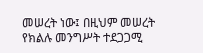መሠረት ነው፤ በዚህም መሠረት የክልሉ መንግሥት ተደጋጋሚ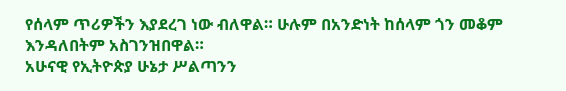የሰላም ጥሪዎችን እያደረገ ነው ብለዋል። ሁሉም በአንድነት ከሰላም ጎን መቆም እንዳለበትም አስገንዝበዋል።
አሁናዊ የኢትዮጵያ ሁኔታ ሥልጣንን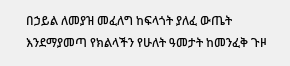በኃይል ለመያዝ መፈለግ ከፍላጎት ያለፈ ውጤት እንደማያመጣ የክልላችን የሁለት ዓመታት ከመንፈቅ ጉዞ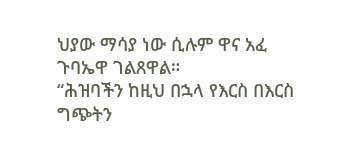ህያው ማሳያ ነው ሲሉም ዋና አፈ ጉባኤዋ ገልጸዋል።
“ሕዝባችን ከዚህ በኋላ የእርስ በእርስ ግጭትን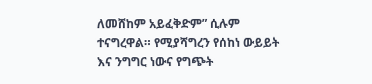ለመሸከም አይፈቅድም” ሲሉም ተናግረዋል። የሚያሻግረን የሰከነ ውይይት እና ንግግር ነውና የግጭት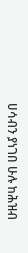ሀሳብን ያነገበ ሁሉ ከሕዝብ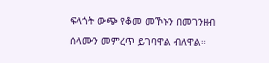ፍላጎት ውጭ የቆመ መኾኑን በመገንዘብ ሰላሙን መምረጥ ይገባዋል ብለዋል።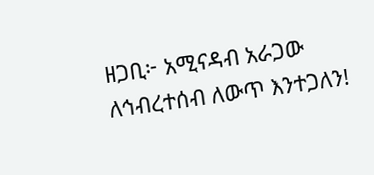ዘጋቢ፦ አሚናዳብ አራጋው
ለኅብረተሰብ ለውጥ እንተጋለን!